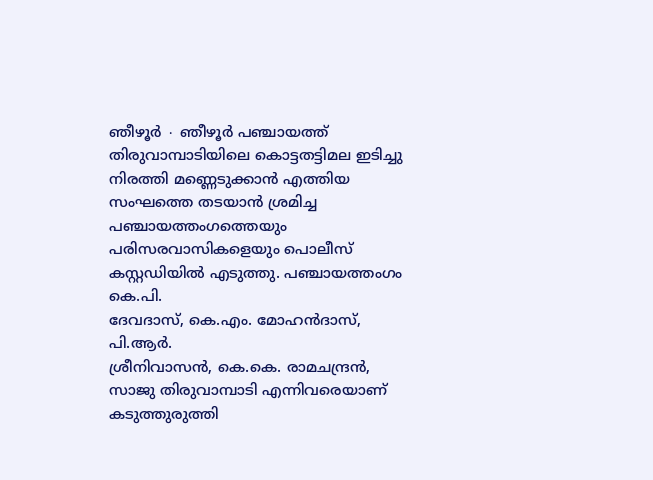ഞീഴൂർ ∙ ഞീഴൂർ പഞ്ചായത്ത് തിരുവാമ്പാടിയിലെ കൊട്ടതട്ടിമല ഇടിച്ചു നിരത്തി മണ്ണെടുക്കാൻ എത്തിയ സംഘത്തെ തടയാൻ ശ്രമിച്ച പഞ്ചായത്തംഗത്തെയും പരിസരവാസികളെയും പൊലീസ് കസ്റ്റഡിയിൽ എടുത്തു. പഞ്ചായത്തംഗം കെ.പി.
ദേവദാസ്, കെ.എം. മോഹൻദാസ്, പി.ആർ.
ശ്രീനിവാസൻ, കെ.കെ. രാമചന്ദ്രൻ, സാജു തിരുവാമ്പാടി എന്നിവരെയാണ് കടുത്തുരുത്തി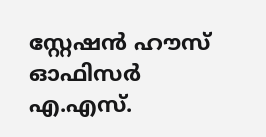സ്റ്റേഷൻ ഹൗസ് ഓഫിസർ എ.എസ്.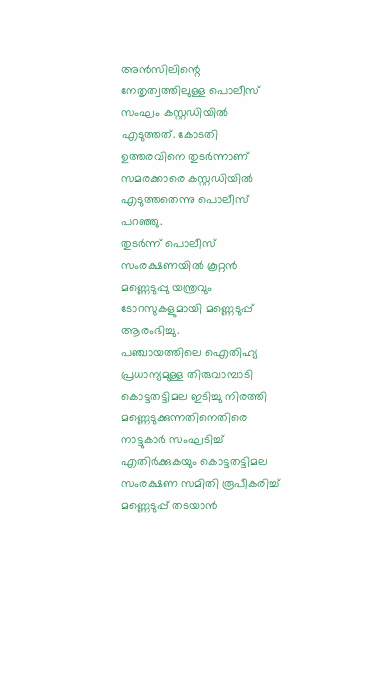അൻസിലിന്റെ നേതൃത്വത്തിലുള്ള പൊലീസ് സംഘം കസ്റ്റഡിയിൽ എടുത്തത്. കോടതി ഉത്തരവിനെ തുടർന്നാണ് സമരക്കാരെ കസ്റ്റഡിയിൽ എടുത്തതെന്നു പൊലീസ് പറഞ്ഞു.
തുടർന്ന് പൊലീസ് സംരക്ഷണയിൽ കൂറ്റൻ മണ്ണെടുപ്പു യന്ത്രവും ടോറസുകളുമായി മണ്ണെടുപ്പ് ആരംഭിച്ചു.
പഞ്ചായത്തിലെ ഐതിഹ്യ പ്രധാന്യമുള്ള തിരുവാമ്പാടി കൊട്ടതട്ടിമല ഇടിച്ചു നിരത്തി മണ്ണെടുക്കുന്നതിനെതിരെ നാട്ടുകാർ സംഘടിച്ച് എതിർക്കുകയും കൊട്ടതട്ടിമല സംരക്ഷണ സമിതി രൂപീകരിച്ച് മണ്ണെടുപ്പ് തടയാൻ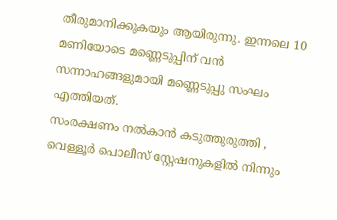തീരുമാനിക്കുകയും ആയിരുന്നു. ഇന്നലെ 10 മണിയോടെ മണ്ണെടുപ്പിന് വൻ സന്നാഹങ്ങളുമായി മണ്ണെടുപ്പു സംഘം എത്തിയത്.
സംരക്ഷണം നൽകാൻ കടുത്തുരുത്തി , വെള്ളൂർ പൊലീസ് സ്റ്റേഷനുകളിൽ നിന്നും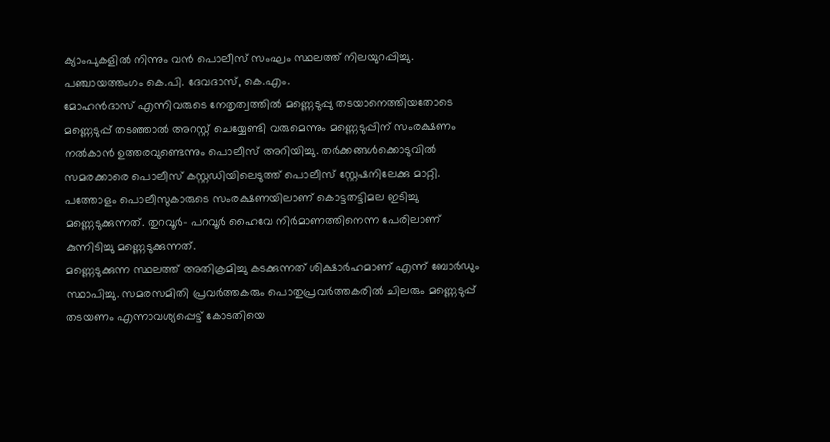ക്യാംപുകളിൽ നിന്നും വൻ പൊലീസ് സംഘം സ്ഥലത്ത് നിലയുറപ്പിച്ചു.
പഞ്ചായത്തംഗം കെ.പി. ദേവദാസ്, കെ.എം.
മോഹൻദാസ് എന്നിവരുടെ നേതൃത്വത്തിൽ മണ്ണെടുപ്പു തടയാനെത്തിയതോടെ മണ്ണെടുപ്പ് തടഞ്ഞാൽ അറസ്റ്റ് ചെയ്യേണ്ടി വരുമെന്നും മണ്ണെടുപ്പിന് സംരക്ഷണം നൽകാൻ ഉത്തരവുണ്ടെന്നും പൊലീസ് അറിയിച്ചു. തർക്കങ്ങൾക്കൊടുവിൽ സമരക്കാരെ പൊലീസ് കസ്റ്റഡിയിലെടുത്ത് പൊലീസ് സ്റ്റേഷനിലേക്കു മാറ്റി.
പത്തോളം പൊലീസുകാരുടെ സംരക്ഷണയിലാണ് കൊട്ടതട്ടിമല ഇടിച്ചു മണ്ണെടുക്കുന്നത്. തുറവൂർ– പറവൂർ ഹൈവേ നിർമാണത്തിനെന്ന പേരിലാണ് കുന്നിടിച്ചു മണ്ണെടുക്കുന്നത്.
മണ്ണെടുക്കുന്ന സ്ഥലത്ത് അതിക്രമിച്ചു കടക്കുന്നത് ശിക്ഷാർഹമാണ് എന്ന് ബോർഡും സ്ഥാപിച്ചു. സമരസമിതി പ്രവർത്തകരും പൊതുപ്രവർത്തകരിൽ ചിലരും മണ്ണെടുപ്പ് തടയണം എന്നാവശ്യപ്പെട്ട് കോടതിയെ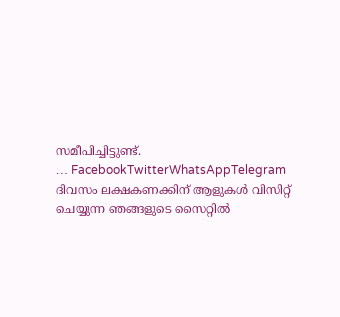സമീപിച്ചിട്ടുണ്ട്.
… FacebookTwitterWhatsAppTelegram
ദിവസം ലക്ഷകണക്കിന് ആളുകൾ വിസിറ്റ് ചെയ്യുന്ന ഞങ്ങളുടെ സൈറ്റിൽ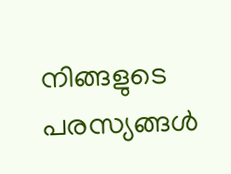നിങ്ങളുടെ പരസ്യങ്ങൾ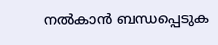നൽകാൻ ബന്ധപ്പെടുക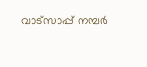വാട്സാപ്പ് നമ്പർ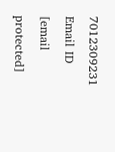7012309231 Email ID [email protected]